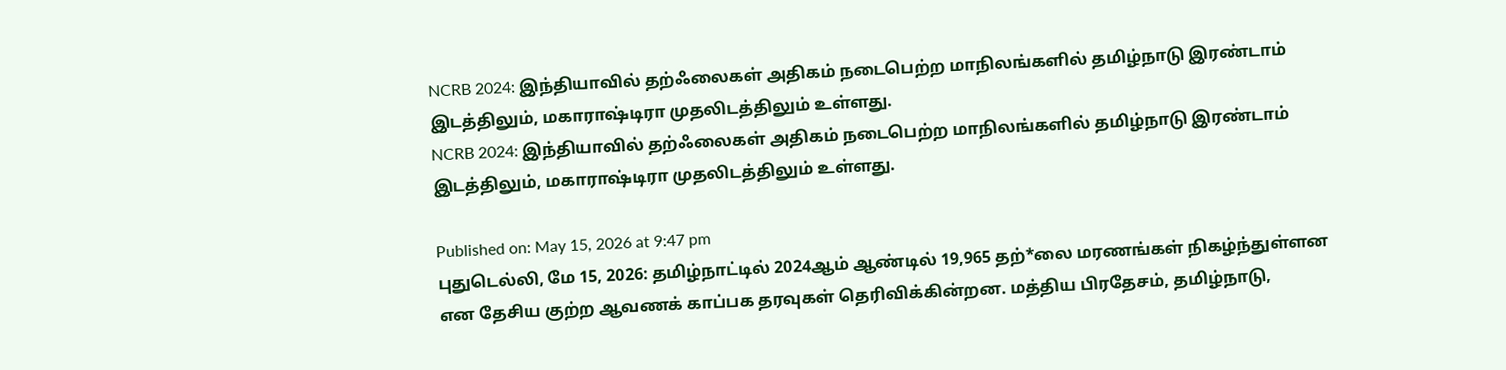NCRB 2024: இந்தியாவில் தற்ஃலைகள் அதிகம் நடைபெற்ற மாநிலங்களில் தமிழ்நாடு இரண்டாம் இடத்திலும், மகாராஷ்டிரா முதலிடத்திலும் உள்ளது.
NCRB 2024: இந்தியாவில் தற்ஃலைகள் அதிகம் நடைபெற்ற மாநிலங்களில் தமிழ்நாடு இரண்டாம் இடத்திலும், மகாராஷ்டிரா முதலிடத்திலும் உள்ளது.

Published on: May 15, 2026 at 9:47 pm
புதுடெல்லி, மே 15, 2026: தமிழ்நாட்டில் 2024ஆம் ஆண்டில் 19,965 தற்*லை மரணங்கள் நிகழ்ந்துள்ளன என தேசிய குற்ற ஆவணக் காப்பக தரவுகள் தெரிவிக்கின்றன. மத்திய பிரதேசம், தமிழ்நாடு,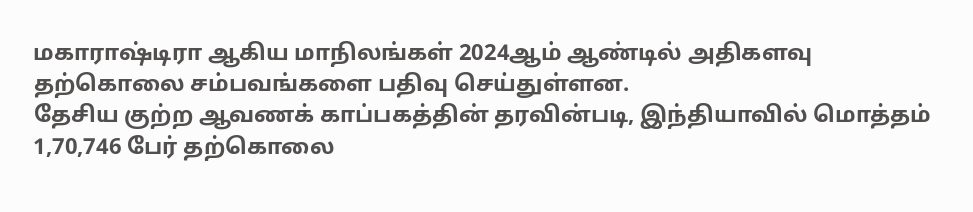மகாராஷ்டிரா ஆகிய மாநிலங்கள் 2024ஆம் ஆண்டில் அதிகளவு தற்கொலை சம்பவங்களை பதிவு செய்துள்ளன.
தேசிய குற்ற ஆவணக் காப்பகத்தின் தரவின்படி, இந்தியாவில் மொத்தம் 1,70,746 பேர் தற்கொலை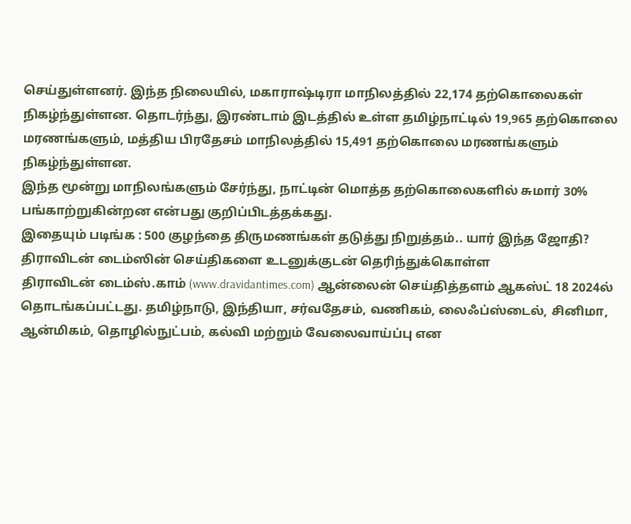செய்துள்ளனர். இந்த நிலையில், மகாராஷ்டிரா மாநிலத்தில் 22,174 தற்கொலைகள் நிகழ்ந்துள்ளன. தொடர்ந்து, இரண்டாம் இடத்தில் உள்ள தமிழ்நாட்டில் 19,965 தற்கொலை மரணங்களும், மத்திய பிரதேசம் மாநிலத்தில் 15,491 தற்கொலை மரணங்களும் நிகழ்ந்துள்ளன.
இந்த மூன்று மாநிலங்களும் சேர்ந்து, நாட்டின் மொத்த தற்கொலைகளில் சுமார் 30% பங்காற்றுகின்றன என்பது குறிப்பிடத்தக்கது.
இதையும் படிங்க : 500 குழந்தை திருமணங்கள் தடுத்து நிறுத்தம்.. யார் இந்த ஜோதி?
திராவிடன் டைம்ஸின் செய்திகளை உடனுக்குடன் தெரிந்துக்கொள்ள
திராவிடன் டைம்ஸ்.காம் (www.dravidantimes.com) ஆன்லைன் செய்தித்தளம் ஆகஸ்ட் 18 2024ல் தொடங்கப்பட்டது. தமிழ்நாடு, இந்தியா, சர்வதேசம், வணிகம், லைஃப்ஸ்டைல், சினிமா, ஆன்மிகம், தொழில்நுட்பம், கல்வி மற்றும் வேலைவாய்ப்பு என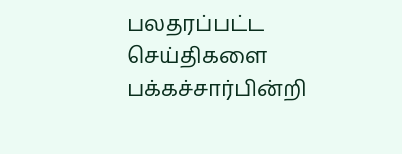பலதரப்பட்ட செய்திகளை பக்கச்சார்பின்றி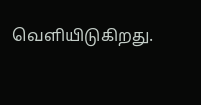வெளியிடுகிறது.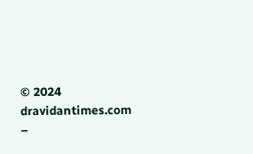© 2024 dravidantimes.com –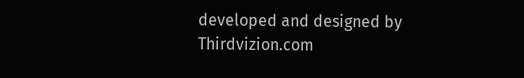developed and designed by Thirdvizion.com